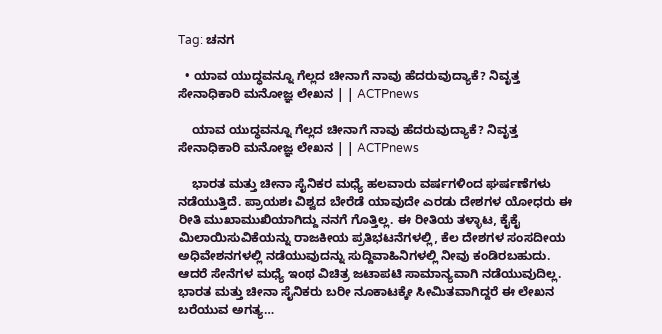Tag: ಚನಗ

  • ಯಾವ ಯುದ್ಧವನ್ನೂ ಗೆಲ್ಲದ ಚೀನಾಗೆ ನಾವು ಹೆದರುವುದ್ಯಾಕೆ? ನಿವೃತ್ತ ಸೇನಾಧಿಕಾರಿ ಮನೋಜ್ಞ ಲೇಖನ | | ACTPnews

    ಯಾವ ಯುದ್ಧವನ್ನೂ ಗೆಲ್ಲದ ಚೀನಾಗೆ ನಾವು ಹೆದರುವುದ್ಯಾಕೆ? ನಿವೃತ್ತ ಸೇನಾಧಿಕಾರಿ ಮನೋಜ್ಞ ಲೇಖನ | | ACTPnews

    ಭಾರತ ಮತ್ತು ಚೀನಾ ಸೈನಿಕರ ಮಧ್ಯೆ ಹಲವಾರು ವರ್ಷಗಳಿಂದ ಘರ್ಷಣೆಗಳು ನಡೆಯುತ್ತಿದೆ. ಪ್ರಾಯಶಃ ವಿಶ್ವದ ಬೇರೆಡೆ ಯಾವುದೇ ಎರಡು ದೇಶಗಳ ಯೋಧರು ಈ ರೀತಿ ಮುಖಾಮುಖಿಯಾಗಿದ್ದು ನನಗೆ ಗೊತ್ತಿಲ್ಲ. ಈ ರೀತಿಯ ತಳ್ಳಾಟ, ಕೈಕೈ ಮಿಲಾಯಿಸುವಿಕೆಯನ್ನು ರಾಜಕೀಯ ಪ್ರತಿಭಟನೆಗಳಲ್ಲಿ, ಕೆಲ ದೇಶಗಳ ಸಂಸದೀಯ ಅಧಿವೇಶನಗಳಲ್ಲಿ ನಡೆಯುವುದನ್ನು ಸುದ್ದಿವಾಹಿನಿಗಳಲ್ಲಿ ನೀವು ಕಂಡಿರಬಹುದು. ಆದರೆ ಸೇನೆಗಳ ಮಧ್ಯೆ ಇಂಥ ವಿಚಿತ್ರ ಜಟಾಪಟಿ ಸಾಮಾನ್ಯವಾಗಿ ನಡೆಯುವುದಿಲ್ಲ. ಭಾರತ ಮತ್ತು ಚೀನಾ ಸೈನಿಕರು ಬರೀ ನೂಕಾಟಕ್ಕೇ ಸೀಮಿತವಾಗಿದ್ದರೆ ಈ ಲೇಖನ ಬರೆಯುವ ಅಗತ್ಯ…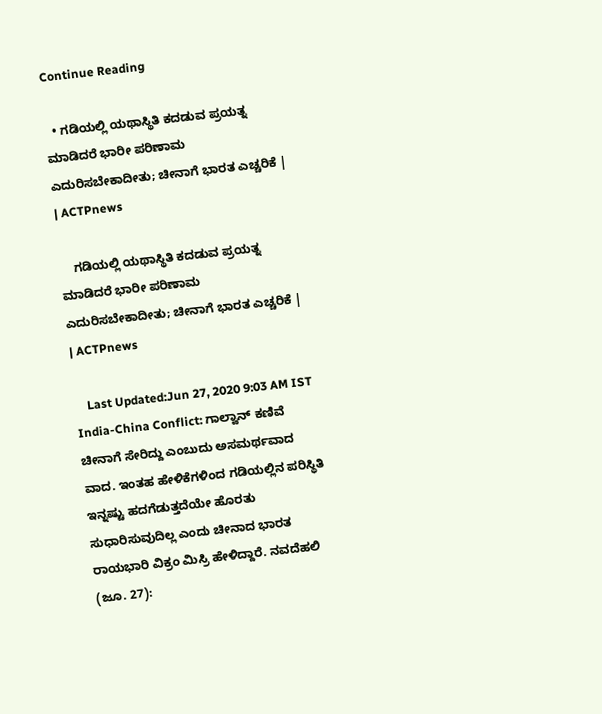Continue Reading

  • ಗಡಿಯಲ್ಲಿ ಯಥಾಸ್ಥಿತಿ ಕದಡುವ ಪ್ರಯತ್ನ ಮಾಡಿದರೆ ಭಾರೀ ಪರಿಣಾಮ ಎದುರಿಸಬೇಕಾದೀತು; ಚೀನಾಗೆ ಭಾರತ ಎಚ್ಚರಿಕೆ | | ACTPnews

    ಗಡಿಯಲ್ಲಿ ಯಥಾಸ್ಥಿತಿ ಕದಡುವ ಪ್ರಯತ್ನ ಮಾಡಿದರೆ ಭಾರೀ ಪರಿಣಾಮ ಎದುರಿಸಬೇಕಾದೀತು; ಚೀನಾಗೆ ಭಾರತ ಎಚ್ಚರಿಕೆ | | ACTPnews

    Last Updated:Jun 27, 2020 9:03 AM IST India-China Conflict: ಗಾಲ್ವಾನ್ ಕಣಿವೆ ಚೀನಾಗೆ ಸೇರಿದ್ದು ಎಂಬುದು ಅಸಮರ್ಥವಾದ ವಾದ. ಇಂತಹ ಹೇಳಿಕೆಗಳಿಂದ ಗಡಿಯಲ್ಲಿನ ಪರಿಸ್ಥಿತಿ ಇನ್ನಷ್ಟು ಹದಗೆಡುತ್ತದೆಯೇ ಹೊರತು ಸುಧಾರಿಸುವುದಿಲ್ಲ ಎಂದು ಚೀನಾದ ಭಾರತ ರಾಯಭಾರಿ ವಿಕ್ರಂ ಮಿಸ್ರಿ ಹೇಳಿದ್ದಾರೆ. ನವದೆಹಲಿ (ಜೂ. 27):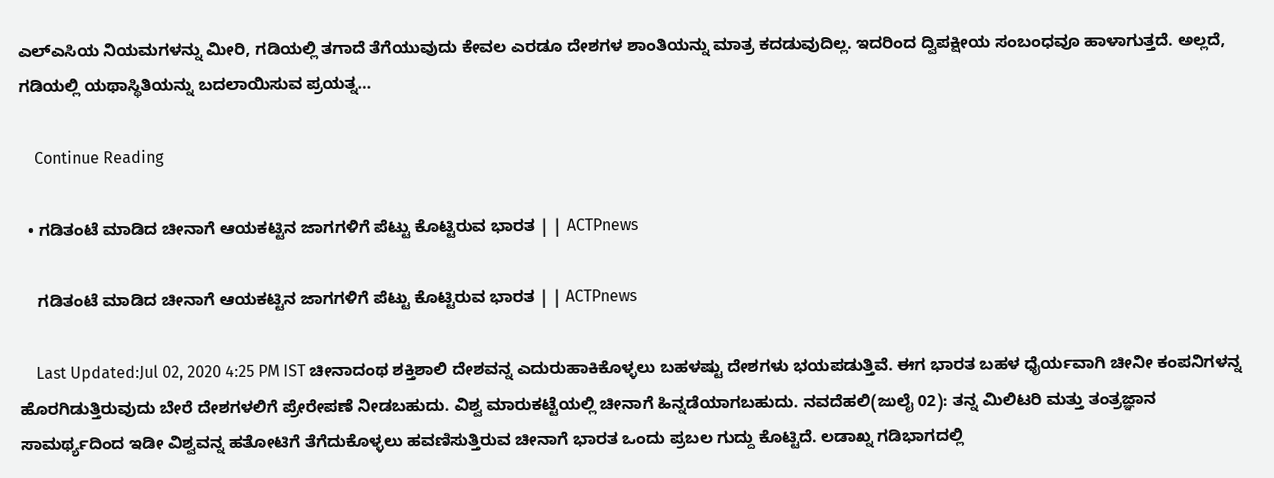ಎಲ್ಎಸಿಯ ನಿಯಮಗಳನ್ನು ಮೀರಿ, ಗಡಿಯಲ್ಲಿ ತಗಾದೆ ತೆಗೆಯುವುದು ಕೇವಲ ಎರಡೂ ದೇಶಗಳ ಶಾಂತಿಯನ್ನು ಮಾತ್ರ ಕದಡುವುದಿಲ್ಲ. ಇದರಿಂದ ದ್ವಿಪಕ್ಷೀಯ ಸಂಬಂಧವೂ ಹಾಳಾಗುತ್ತದೆ. ಅಲ್ಲದೆ, ಗಡಿಯಲ್ಲಿ ಯಥಾಸ್ಥಿತಿಯನ್ನು ಬದಲಾಯಿಸುವ ಪ್ರಯತ್ನ…

    Continue Reading

  • ಗಡಿತಂಟೆ ಮಾಡಿದ ಚೀನಾಗೆ ಆಯಕಟ್ಟಿನ ಜಾಗಗಳಿಗೆ ಪೆಟ್ಟು ಕೊಟ್ಟಿರುವ ಭಾರತ | | ACTPnews

    ಗಡಿತಂಟೆ ಮಾಡಿದ ಚೀನಾಗೆ ಆಯಕಟ್ಟಿನ ಜಾಗಗಳಿಗೆ ಪೆಟ್ಟು ಕೊಟ್ಟಿರುವ ಭಾರತ | | ACTPnews

    Last Updated:Jul 02, 2020 4:25 PM IST ಚೀನಾದಂಥ ಶಕ್ತಿಶಾಲಿ ದೇಶವನ್ನ ಎದುರುಹಾಕಿಕೊಳ್ಳಲು ಬಹಳಷ್ಟು ದೇಶಗಳು ಭಯಪಡುತ್ತಿವೆ. ಈಗ ಭಾರತ ಬಹಳ ಧೈರ್ಯವಾಗಿ ಚೀನೀ ಕಂಪನಿಗಳನ್ನ ಹೊರಗಿಡುತ್ತಿರುವುದು ಬೇರೆ ದೇಶಗಳಲಿಗೆ ಪ್ರೇರೇಪಣೆ ನೀಡಬಹುದು. ವಿಶ್ವ ಮಾರುಕಟ್ಟೆಯಲ್ಲಿ ಚೀನಾಗೆ ಹಿನ್ನಡೆಯಾಗಬಹುದು. ನವದೆಹಲಿ(ಜುಲೈ 02): ತನ್ನ ಮಿಲಿಟರಿ ಮತ್ತು ತಂತ್ರಜ್ಞಾನ ಸಾಮರ್ಥ್ಯದಿಂದ ಇಡೀ ವಿಶ್ವವನ್ನ ಹತೋಟಿಗೆ ತೆಗೆದುಕೊಳ್ಳಲು ಹವಣಿಸುತ್ತಿರುವ ಚೀನಾಗೆ ಭಾರತ ಒಂದು ಪ್ರಬಲ ಗುದ್ದು ಕೊಟ್ಟಿದೆ. ಲಡಾಖ್ನ ಗಡಿಭಾಗದಲ್ಲಿ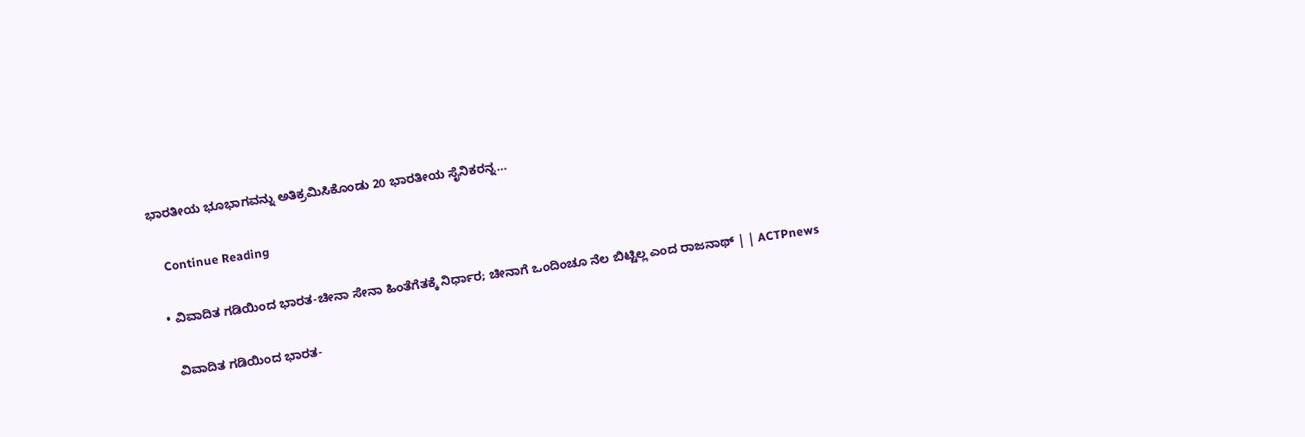ಭಾರತೀಯ ಭೂಭಾಗವನ್ನು ಅತಿಕ್ರಮಿಸಿಕೊಂಡು 20 ಭಾರತೀಯ ಸೈನಿಕರನ್ನ…

    Continue Reading

  • ವಿವಾದಿತ ಗಡಿಯಿಂದ ಭಾರತ-ಚೀನಾ ಸೇನಾ ಹಿಂತೆಗೆತಕ್ಕೆ ನಿರ್ಧಾರ; ಚೀನಾಗೆ ಒಂದಿಂಚೂ ನೆಲ ಬಿಟ್ಟಿಲ್ಲ ಎಂದ ರಾಜನಾಥ್ | | ACTPnews

    ವಿವಾದಿತ ಗಡಿಯಿಂದ ಭಾರತ-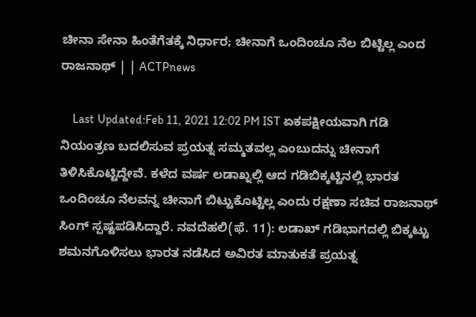ಚೀನಾ ಸೇನಾ ಹಿಂತೆಗೆತಕ್ಕೆ ನಿರ್ಧಾರ; ಚೀನಾಗೆ ಒಂದಿಂಚೂ ನೆಲ ಬಿಟ್ಟಿಲ್ಲ ಎಂದ ರಾಜನಾಥ್ | | ACTPnews

    Last Updated:Feb 11, 2021 12:02 PM IST ಏಕಪಕ್ಷೀಯವಾಗಿ ಗಡಿ ನಿಯಂತ್ರಣ ಬದಲಿಸುವ ಪ್ರಯತ್ನ ಸಮ್ಮತವಲ್ಲ ಎಂಬುದನ್ನು ಚೀನಾಗೆ ತಿಳಿಸಿಕೊಟ್ಟಿದ್ದೇವೆ. ಕಳೆದ ವರ್ಷ ಲಡಾಖ್ನಲ್ಲಿ ಆದ ಗಡಿಬಿಕ್ಕಟ್ಟಿನಲ್ಲಿ ಭಾರತ ಒಂದಿಂಚೂ ನೆಲವನ್ನ ಚೀನಾಗೆ ಬಿಟ್ಟುಕೊಟ್ಟಿಲ್ಲ ಎಂದು ರಕ್ಷಣಾ ಸಚಿವ ರಾಜನಾಥ್ ಸಿಂಗ್ ಸ್ಪಷ್ಟಪಡಿಸಿದ್ದಾರೆ. ನವದೆಹಲಿ(ಫೆ. 11): ಲಡಾಖ್ ಗಡಿಭಾಗದಲ್ಲಿ ಬಿಕ್ಕಟ್ಟು ಶಮನಗೊಳಿಸಲು ಭಾರತ ನಡೆಸಿದ ಅವಿರತ ಮಾತುಕತೆ ಪ್ರಯತ್ನ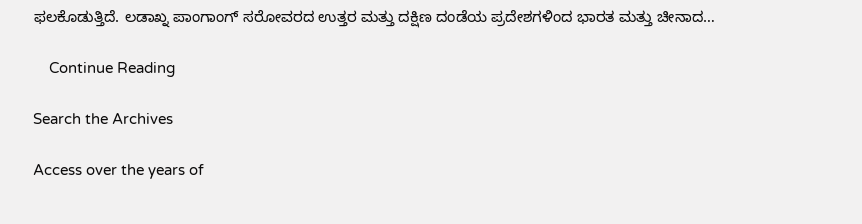ಫಲಕೊಡುತ್ತಿದೆ. ಲಡಾಖ್ನ ಪಾಂಗಾಂಗ್ ಸರೋವರದ ಉತ್ತರ ಮತ್ತು ದಕ್ಷಿಣ ದಂಡೆಯ ಪ್ರದೇಶಗಳಿಂದ ಭಾರತ ಮತ್ತು ಚೀನಾದ…

    Continue Reading

Search the Archives

Access over the years of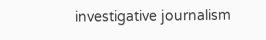investigative journalism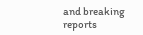and breaking reports